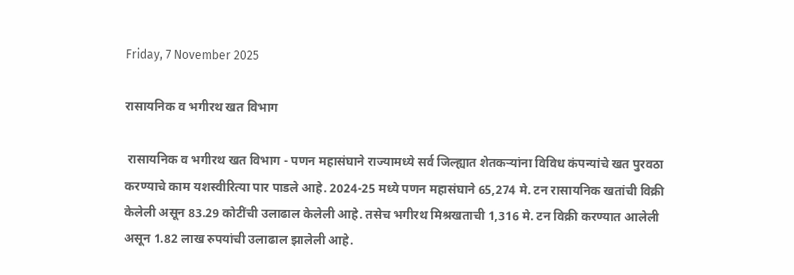Friday, 7 November 2025

रासायनिक व भगीरथ खत विभाग

 रासायनिक व भगीरथ खत विभाग - पणन महासंघाने राज्यामध्ये सर्व जिल्ह्यात शेतकऱ्यांना विविध कंपन्यांचे खत पुरवठा करण्याचे काम यशस्वीरित्या पार पाडले आहे. 2024-25 मध्ये पणन महासंघाने 65,274 मे. टन रासायनिक खतांची विक्री केलेली असून 83.29 कोटींची उलाढाल केलेली आहे. तसेच भगीरथ मिश्रखताची 1,316 मे. टन विक्री करण्यात आलेली असून 1.82 लाख रुपयांची उलाढाल झालेली आहे.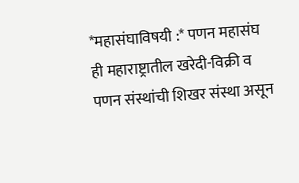*महासंघाविषयी :* पणन महासंघ ही महाराष्ट्रातील खरेदी-विक्री व पणन संस्थांची शिखर संस्था असून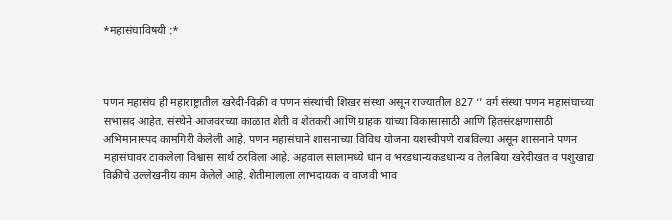*महासंघाविषयी :*



पणन महासंघ ही महाराष्ट्रातील खरेदी-विक्री व पणन संस्थांची शिखर संस्था असून राज्यातील 827 ‘’ वर्ग संस्था पणन महासंघाच्या सभासद आहेत. संस्थेने आजवरच्या काळात शेती व शेतकरी आणि ग्राहक यांच्या विकासासाठी आणि हितसंरक्षणासाठी अभिमानास्पद कामगिरी केलेली आहे. पणन महासंघाने शासनाच्या विविध योजना यशस्वीपणे राबविल्या असून शासनाने पणन महासंघावर टाकलेला विश्वास सार्थ ठरविला आहे. अहवाल सालामध्ये धान व भरडधान्यकडधान्य व तेलबिया खरेदीखत व पशुखाद्य विक्रीचे उल्लेखनीय काम केलेले आहे. शेतीमालाला लाभदायक व वाजवी भाव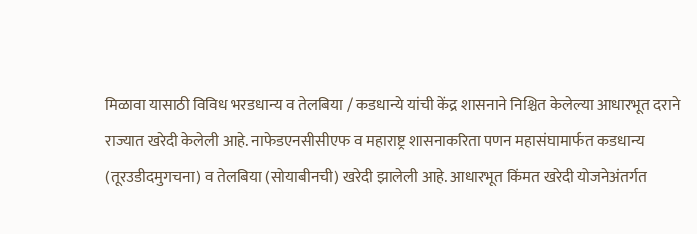मिळावा यासाठी विविध भरडधान्य व तेलबिया / कडधान्ये यांची केंद्र शासनाने निश्चित केलेल्या आधारभूत दराने राज्यात खरेदी केलेली आहे. नाफेडएनसीसीएफ व महाराष्ट्र शासनाकरिता पणन महासंघामार्फत कडधान्य (तूरउडीदमुगचना) व तेलबिया (सोयाबीनची) खरेदी झालेली आहे. आधारभूत किंमत खरेदी योजनेअंतर्गत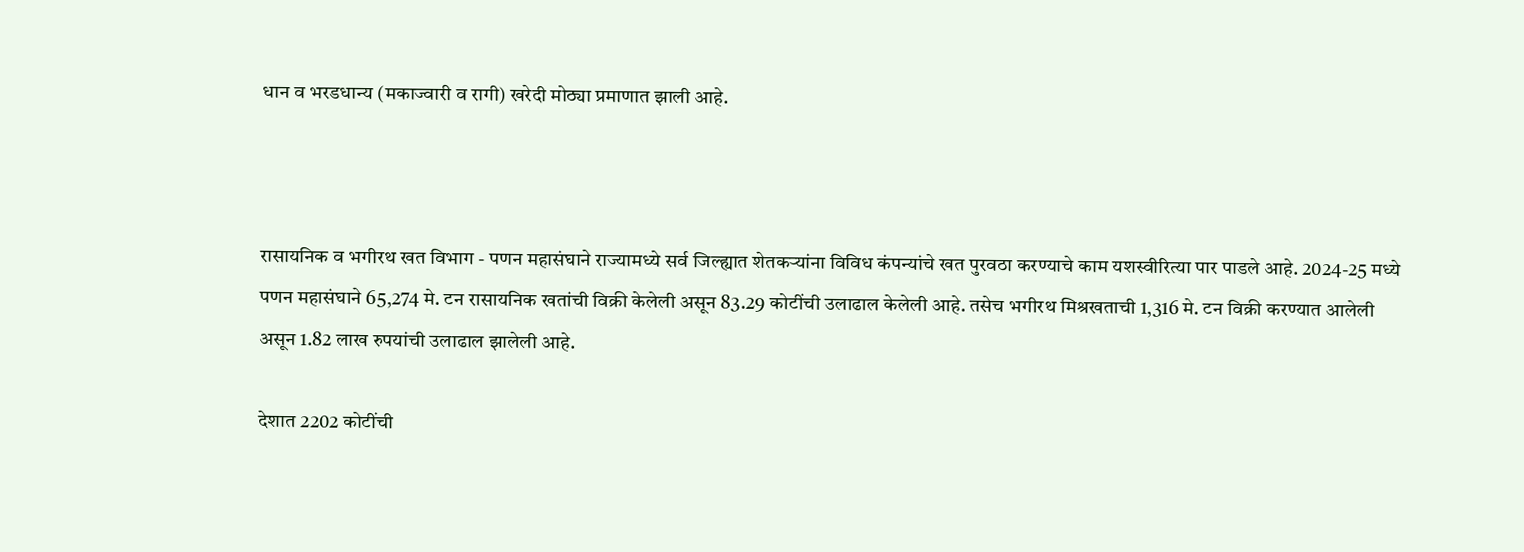धान व भरडधान्य (मकाज्वारी व रागी) खरेदी मोठ्या प्रमाणात झाली आहे.



रासायनिक व भगीरथ खत विभाग - पणन महासंघाने राज्यामध्ये सर्व जिल्ह्यात शेतकऱ्यांना विविध कंपन्यांचे खत पुरवठा करण्याचे काम यशस्वीरित्या पार पाडले आहे. 2024-25 मध्ये पणन महासंघाने 65,274 मे. टन रासायनिक खतांची विक्री केलेली असून 83.29 कोटींची उलाढाल केलेली आहे. तसेच भगीरथ मिश्रखताची 1,316 मे. टन विक्री करण्यात आलेली असून 1.82 लाख रुपयांची उलाढाल झालेली आहे.

देशात 2202 कोटींची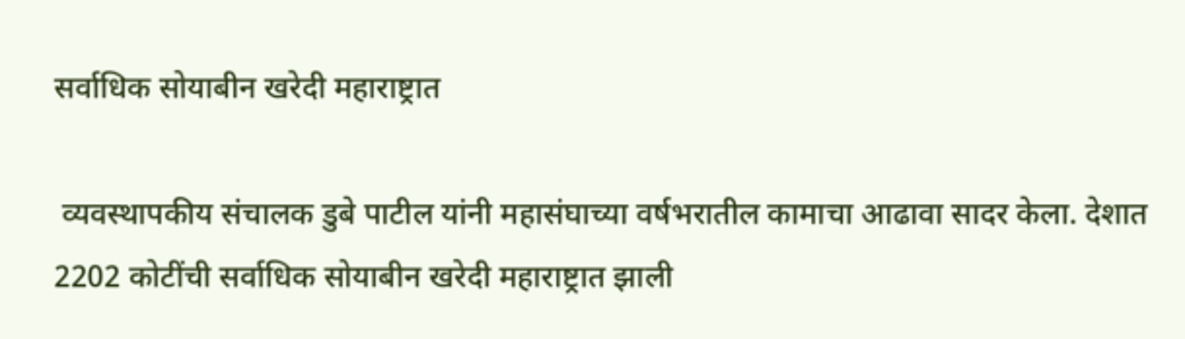सर्वाधिक सोयाबीन खरेदी महाराष्ट्रात

 व्यवस्थापकीय संचालक डुबे पाटील यांनी महासंघाच्या वर्षभरातील कामाचा आढावा सादर केला. देशात 2202 कोटींची सर्वाधिक सोयाबीन खरेदी महाराष्ट्रात झाली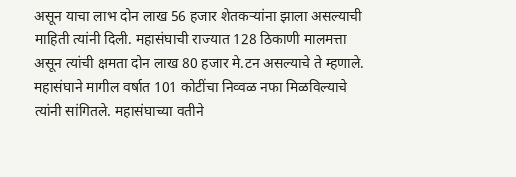असून याचा लाभ दोन लाख 56 हजार शेतकऱ्यांना झाला असल्याची माहिती त्यांनी दिली. महासंघाची राज्यात 128 ठिकाणी मालमत्ता असून त्यांची क्षमता दोन लाख 80 हजार मे.टन असल्याचे ते म्हणाले. महासंघाने मागील वर्षात 101 कोटींचा निव्वळ नफा मिळविल्याचे त्यांनी सांगितले. महासंघाच्या वतीने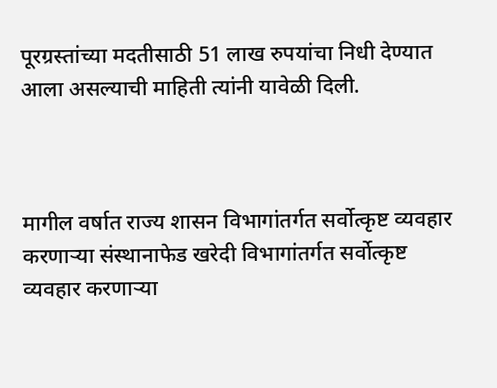पूरग्रस्तांच्या मदतीसाठी 51 लाख रुपयांचा निधी देण्यात आला असल्याची माहिती त्यांनी यावेळी दिली.



मागील वर्षात राज्य शासन विभागांतर्गत सर्वोत्कृष्ट व्यवहार करणाऱ्या संस्थानाफेड खरेदी विभागांतर्गत सर्वोत्कृष्ट व्यवहार करणाऱ्या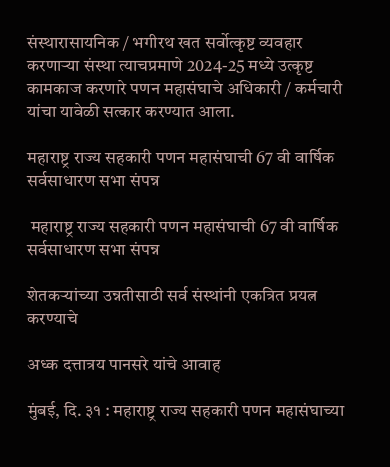संस्थारासायनिक / भगीरथ खत सर्वोत्कृष्ट व्यवहार करणाऱ्या संस्था त्याचप्रमाणे 2024-25 मध्ये उत्कृष्ट कामकाज करणारे पणन महासंघाचे अधिकारी / कर्मचारी यांचा यावेळी सत्कार करण्यात आला.

महाराष्ट्र राज्य सहकारी पणन महासंघाची 67 वी वार्षिक सर्वसाधारण सभा संपन्न

 महाराष्ट्र राज्य सहकारी पणन महासंघाची 67 वी वार्षिक सर्वसाधारण सभा संपन्न

शेतकऱ्यांच्या उन्नतीसाठी सर्व संस्थांनी एकत्रित प्रयत्न करण्याचे

अध्क दत्तात्रय पानसरे यांचे आवाह

मुंबई, दि. ३१ : महाराष्ट्र राज्य सहकारी पणन महासंघाच्या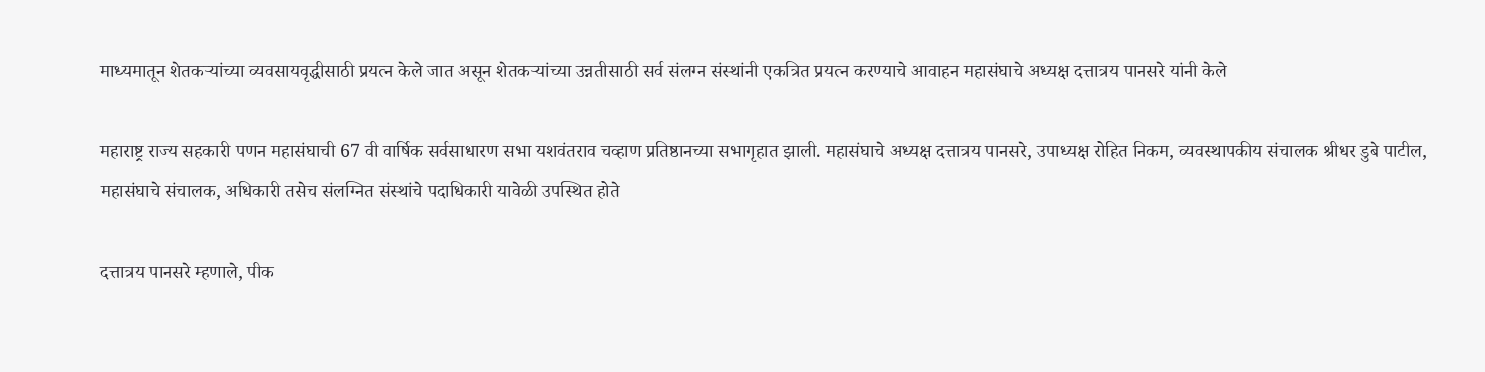माध्यमातून शेतकऱ्यांच्या व्यवसायवृद्धीसाठी प्रयत्न केले जात असून शेतकऱ्यांच्या उन्नतीसाठी सर्व संलग्न संस्थांनी एकत्रित प्रयत्न करण्याचे आवाहन महासंघाचे अध्यक्ष दत्तात्रय पानसरे यांनी केले

महाराष्ट्र राज्य सहकारी पणन महासंघाची 67 वी वार्षिक सर्वसाधारण सभा यशवंतराव चव्हाण प्रतिष्ठानच्या सभागृहात झाली. महासंघाचे अध्यक्ष दत्तात्रय पानसरे, उपाध्यक्ष रोहित निकम, व्यवस्थापकीय संचालक श्रीधर डुबे पाटील, महासंघाचे संचालक, अधिकारी तसेच संलग्नित संस्थांचे पदाधिकारी यावेळी उपस्थित होते

दत्तात्रय पानसरे म्हणाले, पीक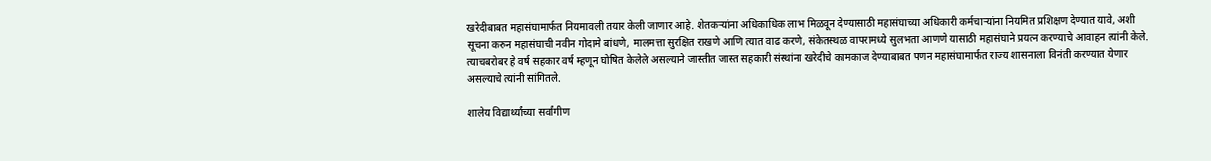खरेदीबाबत महासंघामार्फत नियमावली तयार केली जाणार आहे. शेतकऱ्यांना अधिकाधिक लाभ मिळवून देण्यासाठी महासंघाच्या अधिकारी कर्मचाऱ्यांना नियमित प्रशिक्षण देण्यात यावे, अशी सूचना करुन महासंघाची नवीन गोदामे बांधणे, मालमत्ता सुरक्षित राखणे आणि त्यात वाढ करणे, संकेतस्थळ वापरामध्ये सुलभता आणणे यासाठी महासंघाने प्रयत्न करण्याचे आवाहन त्यांनी केले. त्याचबरोबर हे वर्ष सहकार वर्ष म्हणून घोषित केलेले असल्याने जास्तीत जास्त सहकारी संस्थांना खरेदीचे कामकाज देण्याबाबत पणन महासंघामार्फत राज्य शासनाला विनंती करण्यात येणार असल्याचे त्यांनी सांगितले.

शालेय विद्यार्थ्यांच्या सर्वांगीण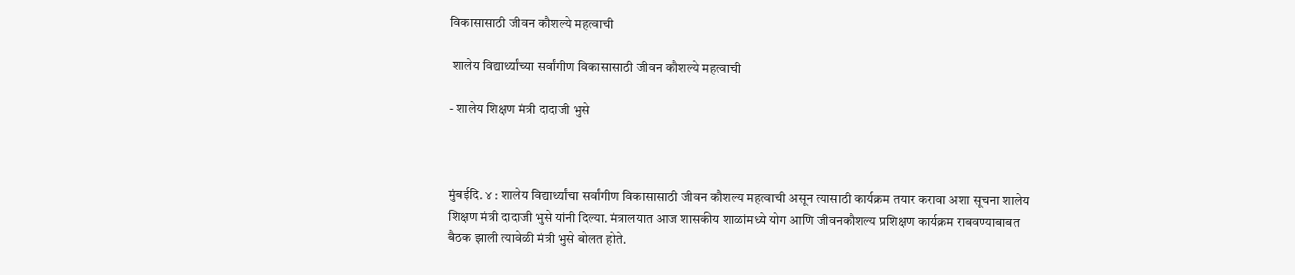विकासासाठी जीवन कौशल्ये महत्वाची

 शालेय विद्यार्थ्यांच्या सर्वांगीण विकासासाठी जीवन कौशल्ये महत्वाची

- शालेय शिक्षण मंत्री दादाजी भुसे



मुंबईदि. ४ : शालेय विद्यार्थ्यांचा सर्वांगीण विकासासाठी जीवन कौशल्य महत्वाची असून त्यासाठी कार्यक्रम तयार करावा अशा सूचना शालेय शिक्षण मंत्री दादाजी भुसे यांनी दिल्या. मंत्रालयात आज शासकीय शाळांमध्ये योग आणि जीवनकौशल्य प्रशिक्षण कार्यक्रम राबवण्याबाबत बैठक झाली त्यावेळी मंत्री भुसे बोलत होते.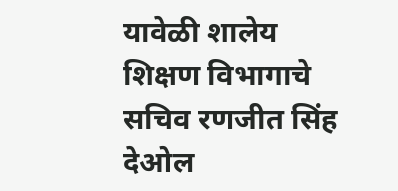यावेळी शालेय शिक्षण विभागाचे सचिव रणजीत सिंह देओल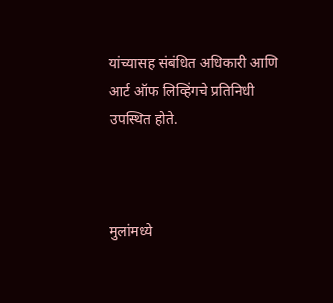यांच्यासह संबंधित अधिकारी आणि आर्ट ऑफ लिव्हिंगचे प्रतिनिधी उपस्थित होते.



मुलांमध्ये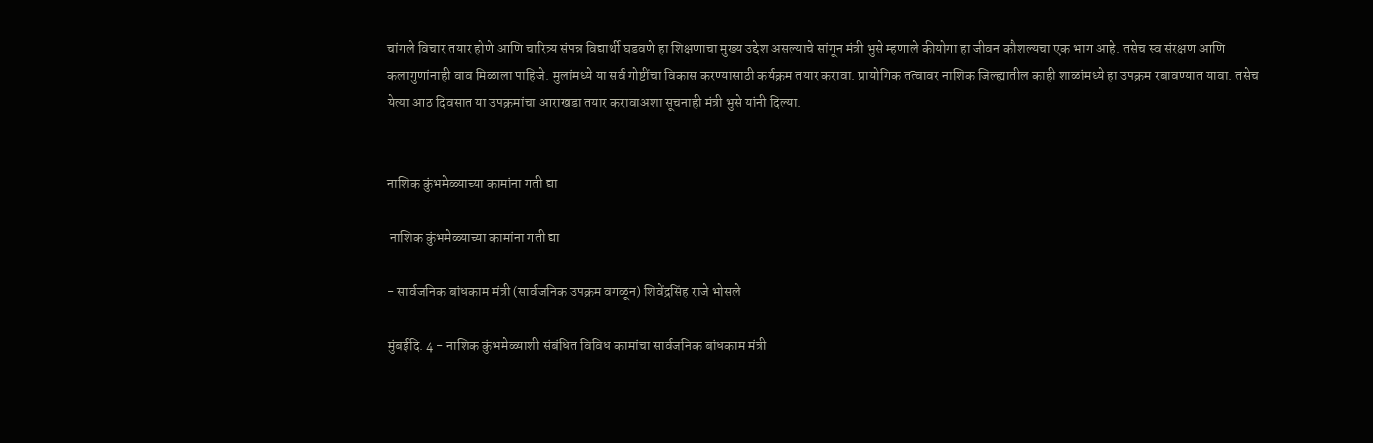चांगले विचार तयार होणे आणि चारित्र्य संपन्न विद्यार्थी घडवणे हा शिक्षणाचा मुख्य उद्देश असल्याचे सांगून मंत्री भुसे म्हणाले कीयोगा हा जीवन कौशल्यचा एक भाग आहे. तसेच स्व संरक्षण आणि कलागुणांनाही वाव मिळाला पाहिजे. मुलांमध्ये या सर्व गोष्टींचा विकास करण्यासाठी कर्यक्रम तयार करावा. प्रायोगिक तत्वावर नाशिक जिल्ह्यातील काही शाळांमध्ये हा उपक्रम रबावण्यात यावा. तसेच येत्या आठ दिवसात या उपक्रमांचा आराखडा तयार करावाअशा सूचनाही मंत्री भुसे यांनी दिल्या.


नाशिक कुंभमेळ्याच्या कामांना गती द्या

 नाशिक कुंभमेळ्याच्या कामांना गती द्या

- सार्वजनिक बांधकाम मंत्री (सार्वजनिक उपक्रम वगळून) शिवेंद्रसिंह राजे भोसले

मुंबईदि. 4 - नाशिक कुंभमेळ्याशी संबंधित विविध कामांचा सार्वजनिक बांधकाम मंत्री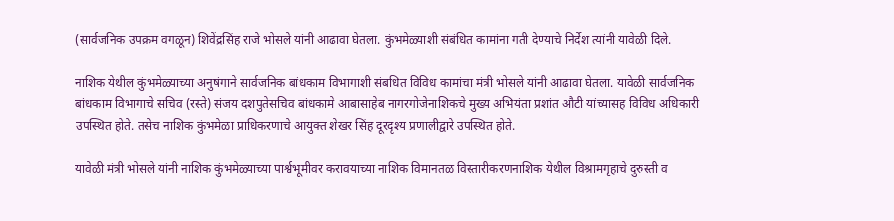(सार्वजनिक उपक्रम वगळून) शिवेंद्रसिंह राजे भोसले यांनी आढावा घेतला. कुंभमेळ्याशी संबंधित कामांना गती देण्याचे निर्देश त्यांनी यावेळी दिले.

नाशिक येथील कुंभमेळ्याच्या अनुषंगाने सार्वजनिक बांधकाम विभागाशी संबधित विविध कामांचा मंत्री भोसले यांनी आढावा घेतला. यावेळी सार्वजनिक बांधकाम विभागाचे सचिव (रस्ते) संजय दशपुतेसचिव बांधकामे आबासाहेब नागरगोजेनाशिकचे मुख्य अभियंता प्रशांत औटी यांच्यासह विविध अधिकारी उपस्थित होते. तसेच नाशिक कुंभमेळा प्राधिकरणाचे आयुक्त शेखर सिंह दूरदृश्य प्रणालीद्वारे उपस्थित होते.

यावेळी मंत्री भोसले यांनी नाशिक कुंभमेळ्याच्या पार्श्वभूमीवर करावयाच्या नाशिक विमानतळ विस्तारीकरणनाशिक येथील विश्रामगृहाचे दुरुस्ती व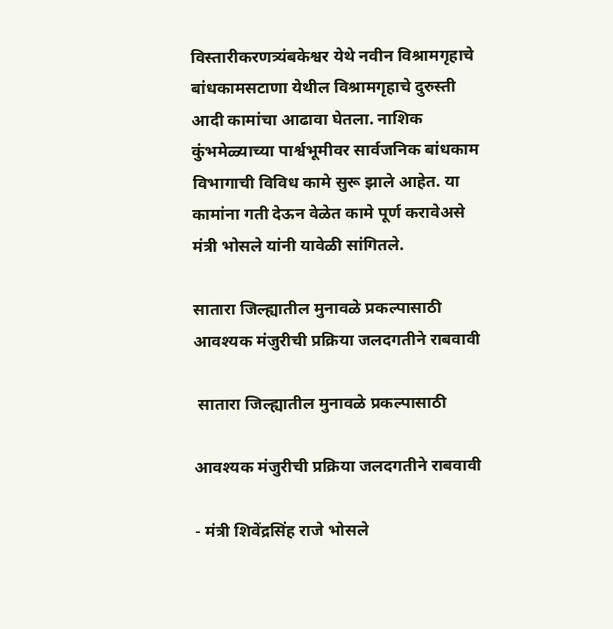विस्तारीकरणत्र्यंबकेश्वर येथे नवीन विश्रामगृहाचे बांधकामसटाणा येथील विश्रामगृहाचे दुरुस्ती आदी कामांचा आढावा घेतला. नाशिक कुंभमेळ्याच्या पार्श्वभूमीवर सार्वजनिक बांधकाम विभागाची विविध कामे सुरू झाले आहेत. या कामांना गती देऊन वेळेत कामे पूर्ण करावेअसे मंत्री भोसले यांनी यावेळी सांगितले.

सातारा जिल्ह्यातील मुनावळे प्रकल्पासाठी आवश्यक मंजुरीची प्रक्रिया जलदगतीने राबवावी

 सातारा जिल्ह्यातील मुनावळे प्रकल्पासाठी

आवश्यक मंजुरीची प्रक्रिया जलदगतीने राबवावी

- मंत्री शिवेंद्रसिंह राजे भोसले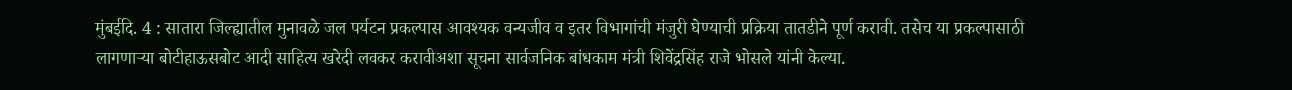मुंबईदि. 4 : सातारा जिल्ह्यातील मुनावळे जल पर्यटन प्रकल्पास आवश्यक वन्यजीव व इतर विभागांची मंजुरी घेण्याची प्रक्रिया तातडीने पूर्ण करावी. तसेच या प्रकल्पासाठी लागणाऱ्या बोटीहाऊसबोट आदी साहित्य खरेदी लवकर करावीअशा सूचना सार्वजनिक बांधकाम मंत्री शिवेंद्रसिंह राजे भोसले यांनी केल्या.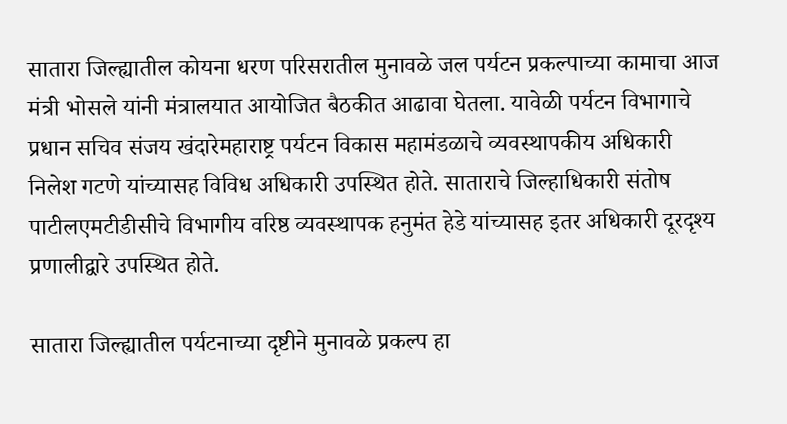सातारा जिल्ह्यातील कोयना धरण परिसरातील मुनावळे जल पर्यटन प्रकल्पाच्या कामाचा आज मंत्री भोसले यांनी मंत्रालयात आयोजित बैठकीत आढावा घेतला. यावेळी पर्यटन विभागाचे प्रधान सचिव संजय खंदारेमहाराष्ट्र पर्यटन विकास महामंडळाचे व्यवस्थापकीय अधिकारी निलेश गटणे यांच्यासह विविध अधिकारी उपस्थित होते. साताराचे जिल्हाधिकारी संतोष पाटीलएमटीडीसीचे विभागीय वरिष्ठ व्यवस्थापक हनुमंत हेडे यांच्यासह इतर अधिकारी दूरदृश्य प्रणालीद्वारे उपस्थित होते.

सातारा जिल्ह्यातील पर्यटनाच्या दृष्टीने मुनावळे प्रकल्प हा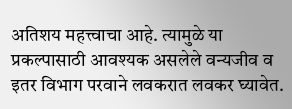अतिशय महत्त्वाचा आहे. त्यामुळे या प्रकल्पासाठी आवश्यक असलेले वन्यजीव व इतर विभाग परवाने लवकरात लवकर घ्यावेत.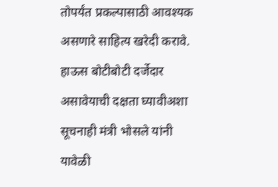तोपर्यंत प्रकल्पासाठी आवश्यक असणारे साहित्य खरेदी करावे. हाऊस बोटीबोटी दर्जेदार असावेयाची दक्षता घ्यावीअशा सूचनाही मंत्री भोसले यांनी यावेळी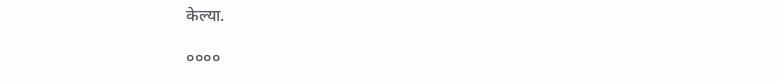केल्या.

००००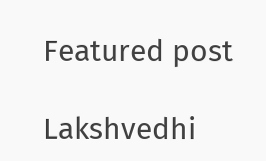Featured post

Lakshvedhi